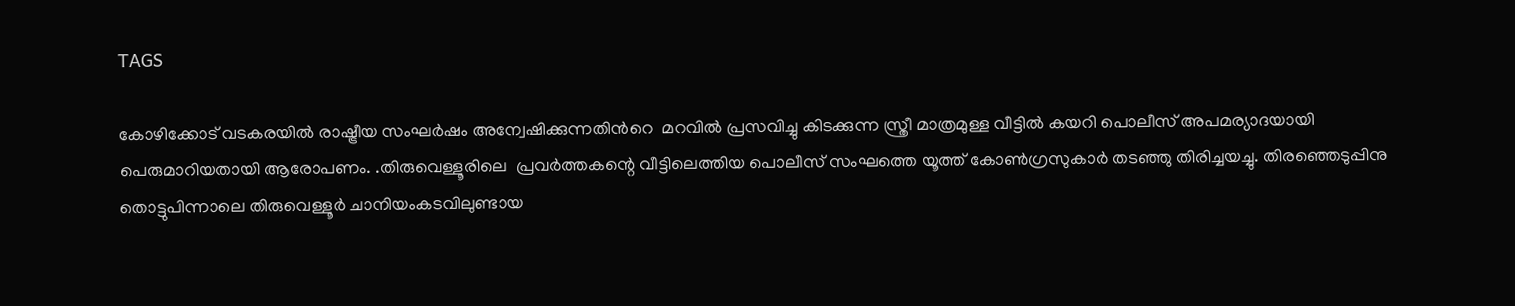TAGS

കോഴിക്കോട് വടകരയില്‍ രാഷ്ട്രീയ സംഘര്‍ഷം അന്വേഷിക്കുന്നതിന്‍റെ  മറവില്‍ പ്രസവിച്ചു കിടക്കുന്ന സ്ത്രീ മാത്രമുള്ള വീട്ടില്‍ കയറി പൊലീസ് അപമര്യാദയായി  പെരുമാറിയതായി ആരോപണം. .തിരുവെള്ളൂരിലെ  പ്രവര്‍ത്തകന്റെ വീട്ടിലെത്തിയ പൊലീസ് സംഘത്തെ യൂത്ത് കോണ്‍ഗ്രസുകാര്‍ തടഞ്ഞു തിരിച്ചയച്ചു. തിരഞ്ഞെടുപ്പിനു തൊട്ടുപിന്നാലെ തിരുവെള്ളൂര്‍ ചാനിയംകടവിലുണ്ടായ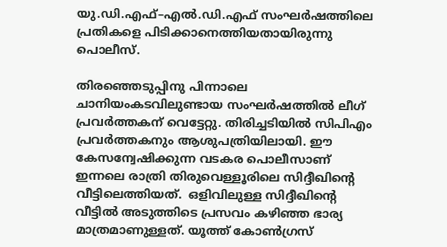യു.ഡി.എഫ്–എല്‍.ഡി.എഫ് സംഘര്‍ഷത്തിലെ പ്രതികളെ പിടിക്കാനെത്തിയതായിരുന്നു പൊലീസ്.

തിരഞ്ഞെടുപ്പിനു പിന്നാലെ ചാനിയംകടവിലുണ്ടായ സംഘര്‍ഷത്തില്‍ ലീഗ് പ്രവര്‍ത്തകന് വെട്ടേറ്റു. തിരിച്ചടിയില്‍ സിപിഎം പ്രവര്‍ത്തകനും ആശുപത്രിയിലായി. ഈ കേസന്വേഷിക്കുന്ന വടകര പൊലീസാണ് ഇന്നലെ രാത്രി തിരുവെള്ളൂരിലെ സിദ്ദീഖിന്‍റെ വീട്ടിലെത്തിയത്.  ഒളിവിലുള്ള സിദ്ദീഖിന്‍റെ വീട്ടില്‍ അടുത്തിടെ പ്രസവം കഴിഞ്ഞ ഭാര്യ മാത്രമാണുള്ളത്. യൂത്ത് കോണ്‍ഗ്രസ്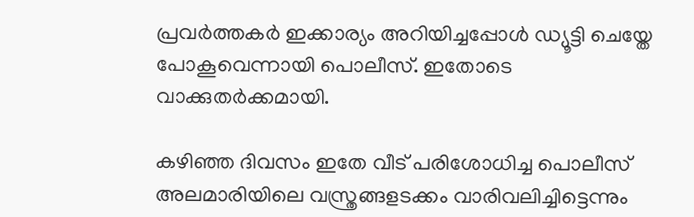പ്രവര്‍ത്തകര്‍ ഇക്കാര്യം അറിയിച്ചപ്പോള്‍ ഡ്യൂട്ടി ചെയ്തേ പോകൂവെന്നായി പൊലീസ്. ഇതോടെ വാക്കുതര്‍ക്കമായി.

കഴിഞ്ഞ ദിവസം ഇതേ വീട് പരിശോധിച്ച പൊലീസ് അലമാരിയിലെ വസ്ത്രങ്ങളടക്കം വാരിവലിച്ചിട്ടെന്നും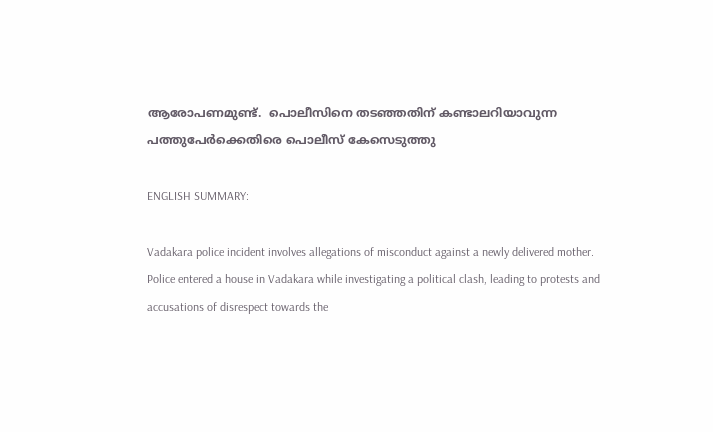ആരോപണമുണ്ട്.  പൊലീസിനെ തടഞ്ഞതിന് കണ്ടാലറിയാവുന്ന പത്തുപേര്‍ക്കെതിരെ പൊലീസ് കേസെടുത്തു

ENGLISH SUMMARY:

Vadakara police incident involves allegations of misconduct against a newly delivered mother. Police entered a house in Vadakara while investigating a political clash, leading to protests and accusations of disrespect towards the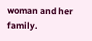woman and her family.